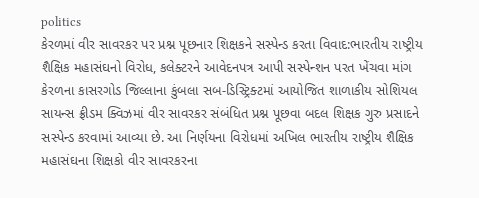politics
કેરળમાં વીર સાવરકર પર પ્રશ્ન પૂછનાર શિક્ષકને સસ્પેન્ડ કરતા વિવાદ:ભારતીય રાષ્ટ્રીય શૈક્ષિક મહાસંઘનો વિરોધ, કલેક્ટરને આવેદનપત્ર આપી સસ્પેન્શન પરત ખેંચવા માંગ
કેરળના કાસરગોડ જિલ્લાના કુંબલા સબ-ડિસ્ટ્રિક્ટમાં આયોજિત શાળાકીય સોશિયલ સાયન્સ ફ્રીડમ ક્વિઝમાં વીર સાવરકર સંબંધિત પ્રશ્ન પૂછવા બદલ શિક્ષક ગુરુ પ્રસાદને સસ્પેન્ડ કરવામાં આવ્યા છે. આ નિર્ણયના વિરોધમાં અખિલ ભારતીય રાષ્ટ્રીય શૈક્ષિક મહાસંઘના શિક્ષકો વીર સાવરકરના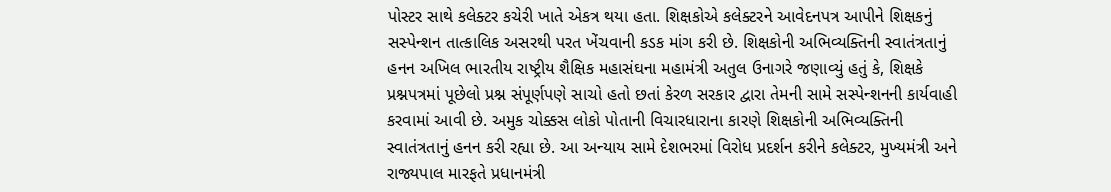પોસ્ટર સાથે કલેક્ટર કચેરી ખાતે એકત્ર થયા હતા. શિક્ષકોએ કલેક્ટરને આવેદનપત્ર આપીને શિક્ષકનું સસ્પેન્શન તાત્કાલિક અસરથી પરત ખેંચવાની કડક માંગ કરી છે. શિક્ષકોની અભિવ્યક્તિની સ્વાતંત્રતાનું હનન અખિલ ભારતીય રાષ્ટ્રીય શૈક્ષિક મહાસંઘના મહામંત્રી અતુલ ઉનાગરે જણાવ્યું હતું કે, શિક્ષકે પ્રશ્નપત્રમાં પૂછેલો પ્રશ્ન સંપૂર્ણપણે સાચો હતો છતાં કેરળ સરકાર દ્વારા તેમની સામે સસ્પેન્શનની કાર્યવાહી કરવામાં આવી છે. અમુક ચોક્કસ લોકો પોતાની વિચારધારાના કારણે શિક્ષકોની અભિવ્યક્તિની સ્વાતંત્રતાનું હનન કરી રહ્યા છે. આ અન્યાય સામે દેશભરમાં વિરોધ પ્રદર્શન કરીને કલેક્ટર, મુખ્યમંત્રી અને રાજ્યપાલ મારફતે પ્રધાનમંત્રી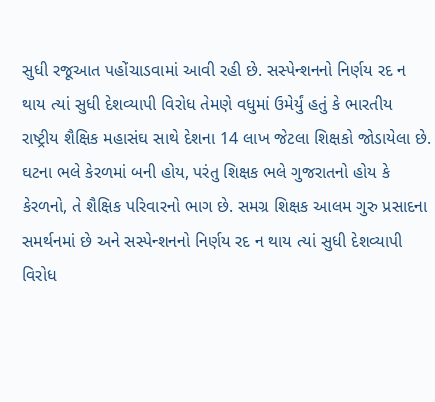સુધી રજૂઆત પહોંચાડવામાં આવી રહી છે. સસ્પેન્શનનો નિર્ણય રદ ન થાય ત્યાં સુધી દેશવ્યાપી વિરોધ તેમણે વધુમાં ઉમેર્યું હતું કે ભારતીય રાષ્ટ્રીય શૈક્ષિક મહાસંઘ સાથે દેશના 14 લાખ જેટલા શિક્ષકો જોડાયેલા છે. ઘટના ભલે કેરળમાં બની હોય, પરંતુ શિક્ષક ભલે ગુજરાતનો હોય કે કેરળનો, તે શૈક્ષિક પરિવારનો ભાગ છે. સમગ્ર શિક્ષક આલમ ગુરુ પ્રસાદના સમર્થનમાં છે અને સસ્પેન્શનનો નિર્ણય રદ ન થાય ત્યાં સુધી દેશવ્યાપી વિરોધ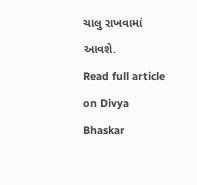ચાલુ રાખવામાં આવશે.
Read full article on Divya Bhaskar